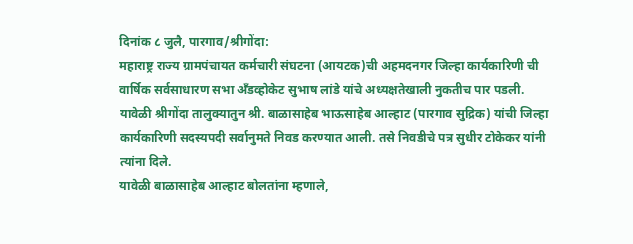दिनांक ८ जुलै, पारगाव/श्रीगोंदा:
महाराष्ट्र राज्य ग्रामपंचायत कर्मचारी संघटना (आयटक)ची अहमदनगर जिल्हा कार्यकारिणी ची वार्षिक सर्वसाधारण सभा अँडव्होकेट सुभाष लांडे यांचे अध्यक्षतेखाली नुकतीच पार पडली. यावेळी श्रीगोंदा तालुक्यातुन श्री. बाळासाहेब भाऊसाहेब आल्हाट (पारगाव सुद्रिक) यांची जिल्हा कार्यकारिणी सदस्यपदी सर्वानुमते निवड करण्यात आली. तसे निवडीचे पत्र सुधीर टोकेकर यांनी त्यांना दिले.
यावेळी बाळासाहेब आल्हाट बोलतांना म्हणाले,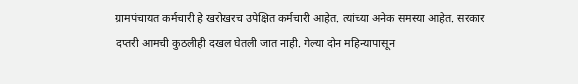ग्रामपंचायत कर्मचारी हे खरोखरच उपेक्षित कर्मचारी आहेत. त्यांच्या अनेक समस्या आहेत. सरकार दप्तरी आमची कुठलीही दखल घेतली जात नाही. गेल्या दोन महिन्यापासून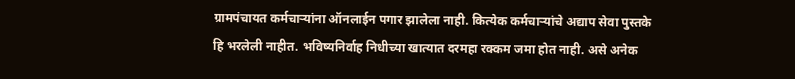ग्रामपंचायत कर्मचाऱ्यांना ऑनलाईन पगार झालेला नाही. कित्येक कर्मचाऱ्यांचे अद्याप सेवा पुस्तके हि भरलेली नाहीत. भविष्यनिर्वाह निधीच्या खात्यात दरमहा रक्कम जमा होत नाही. असे अनेक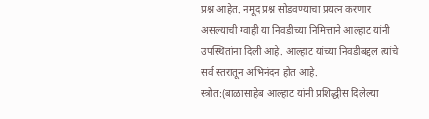प्रश्न आहेत. नमूद प्रश्न सोडवण्याचा प्रयत्न करणार असल्याची ग्वाही या निवडीच्या निमित्ताने आल्हाट यांनी उपस्थितांना दिली आहे. आल्हाट यांच्या निवडीबद्दल त्यांचे सर्व स्तरातून अभिनंदन होत आहे.
स्त्रोत:(बाळासाहेब आल्हाट यांनी प्रशिद्धीस दिलेल्या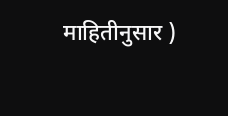माहितीनुसार )